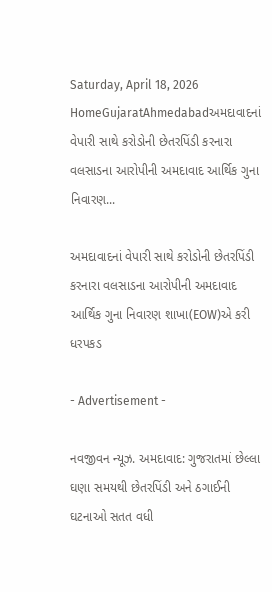Saturday, April 18, 2026
HomeGujaratAhmedabadઅમદાવાદનાં વેપારી સાથે કરોડોની છેતરપિંડી કરનારા વલસાડના આરોપીની અમદાવાદ આર્થિક ગુના નિવારણ...

અમદાવાદનાં વેપારી સાથે કરોડોની છેતરપિંડી કરનારા વલસાડના આરોપીની અમદાવાદ આર્થિક ગુના નિવારણ શાખા(EOW)એ કરી ધરપકડ

- Advertisement -

નવજીવન ન્યૂઝ. અમદાવાદ: ગુજરાતમાં છેલ્લા ઘણા સમયથી છેતરપિંડી અને ઠગાઈની ઘટનાઓ સતત વધી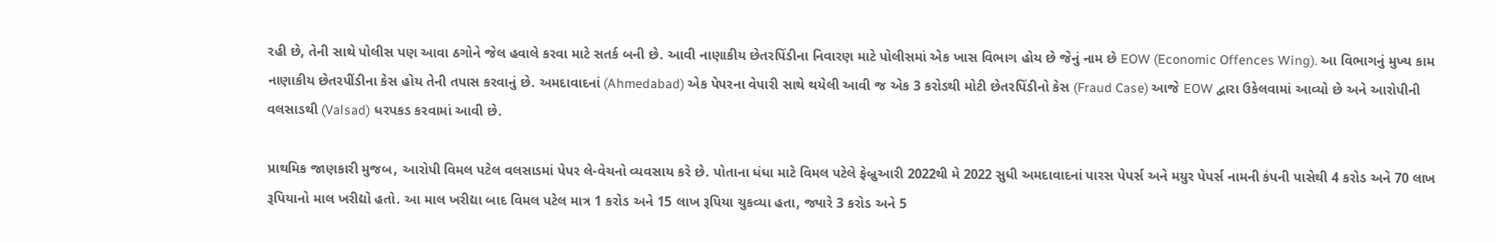રહી છે, તેની સાથે પોલીસ પણ આવા ઠગોને જેલ હવાલે કરવા માટે સતર્ક બની છે. આવી નાણાકીય છેતરપિંડીના નિવારણ માટે પોલીસમાં એક ખાસ વિભાગ હોય છે જેનું નામ છે EOW (Economic Offences Wing). આ વિભાગનું મુખ્ય કામ નાણાકીય છેતરપીંડીના કેસ હોય તેની તપાસ કરવાનું છે. અમદાવાદનાં (Ahmedabad) એક પેપરના વેપારી સાથે થયેલી આવી જ એક 3 કરોડથી મોટી છેતરપિંડીનો કેસ (Fraud Case) આજે EOW દ્વારા ઉકેલવામાં આવ્યો છે અને આરોપીની વલસાડથી (Valsad) ધરપકડ કરવામાં આવી છે.

પ્રાથમિક જાણકારી મુજબ, આરોપી વિમલ પટેલ વલસાડમાં પેપર લે-વેચનો વ્યવસાય કરે છે. પોતાના ધંધા માટે વિમલ પટેલે ફેબ્રુઆરી 2022થી મે 2022 સુધી અમદાવાદનાં પારસ પેપર્સ અને મયુર પેપર્સ નામની કંપની પાસેથી 4 કરોડ અને 70 લાખ રૂપિયાનો માલ ખરીદ્યો હતો. આ માલ ખરીદ્યા બાદ વિમલ પટેલ માત્ર 1 કરોડ અને 15 લાખ રૂપિયા ચુકવ્યા હતા, જ્યારે 3 કરોડ અને 5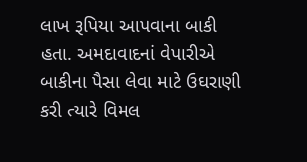લાખ રૂપિયા આપવાના બાકી હતા. અમદાવાદનાં વેપારીએ બાકીના પૈસા લેવા માટે ઉઘરાણી કરી ત્યારે વિમલ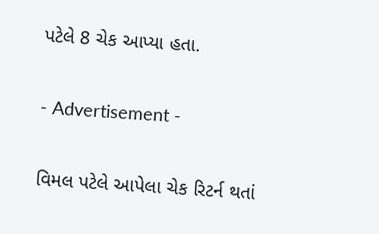પટેલે 8 ચેક આપ્યા હતા.

- Advertisement -

વિમલ પટેલે આપેલા ચેક રિટર્ન થતાં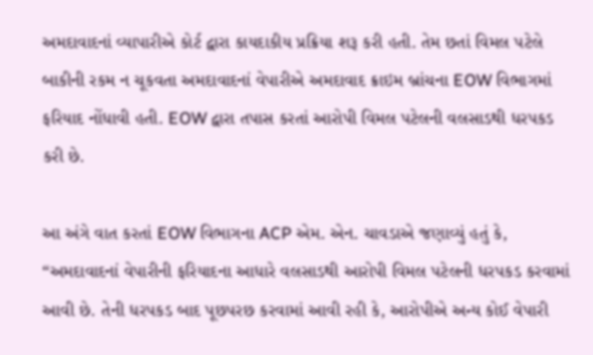અમદાવાદનાં વ્યાપારીએ કોર્ટ દ્વારા કાયદાકીય પ્રક્રિયા શરૂ કરી હતી. તેમ છતાં વિમલ પટેલે બાકીની રકમ ન ચૂકવતા અમદાવાદનાં વેપારીએ અમદાવાદ ક્રાઇમ બ્રાંચના EOW વિભાગમાં ફરિયાદ નોંધાવી હતી. EOW દ્વારા તપાસ કરતાં આરોપી વિમલ પટેલની વલસાડથી ધરપકડ કરી છે.

આ અંગે વાત કરતાં EOW વિભાગના ACP એમ. એન. ચાવડાએ જણાવ્યું હતું કે, “અમદાવાદનાં વેપારીની ફરિયાદના આધારે વલસાડથી આરોપી વિમલ પટેલની ધરપકડ કરવામાં આવી છે. તેની ધરપકડ બાદ પૂછપરછ કરવામાં આવી રહી કે, આરોપીએ અન્ય કોઈ વેપારી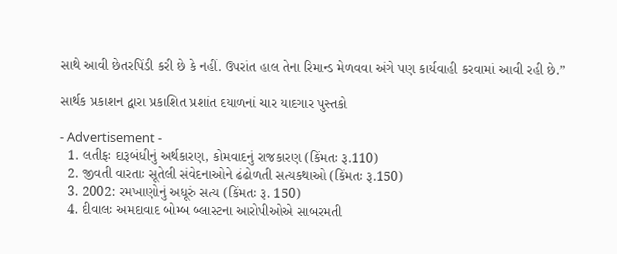સાથે આવી છેતરપિંડી કરી છે કે નહીં. ઉપરાંત હાલ તેના રિમાન્ડ મેળવવા અંગે પણ કાર્યવાહી કરવામાં આવી રહી છે.”

સાર્થક પ્રકાશન દ્વારા પ્રકાશિત પ્રશાંત દયાળનાં ચાર યાદગાર પુસ્તકો

- Advertisement -
  1. લતીફઃ દારૂબંધીનું અર્થકારણ, કોમવાદનું રાજકારણ (કિંમતઃ રૂ.110)
  2. જીવતી વારતાઃ સૂતેલી સંવેદનાઓને ઢંઢોળતી સત્યકથાઓ (કિંમતઃ રૂ.150)
  3. 2002: રમખાણોનું અધૂરું સત્ય (કિંમતઃ રૂ. 150)
  4. દીવાલઃ અમદાવાદ બોમ્બ બ્લાસ્ટના આરોપીઓએ સાબરમતી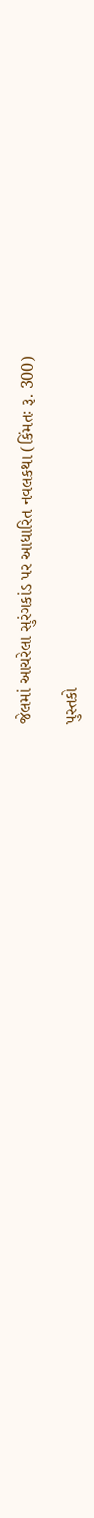જેલમાં આચરેલા સુરંગકાંડ પર આધારિત નવલકથા (કિંમતઃ રૂ. 300)

પુસ્તકો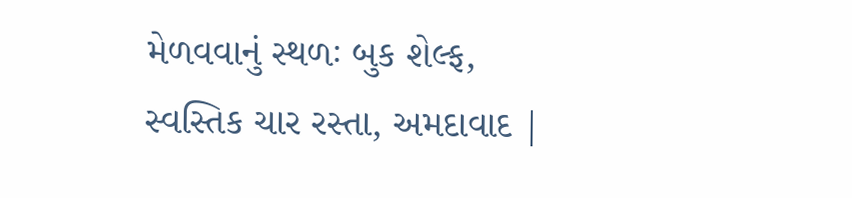મેળવવાનું સ્થળઃ બુક શેલ્ફ, સ્વસ્તિક ચાર રસ્તા, અમદાવાદ |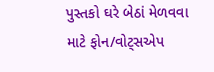પુસ્તકો ઘરે બેઠાં મેળવવા માટે ફોન/વોટ્સએપ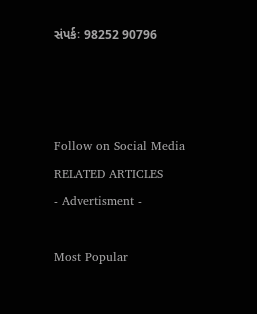સંપર્કઃ 98252 90796



Follow on Social Media
RELATED ARTICLES
- Advertisment -

Most Popular